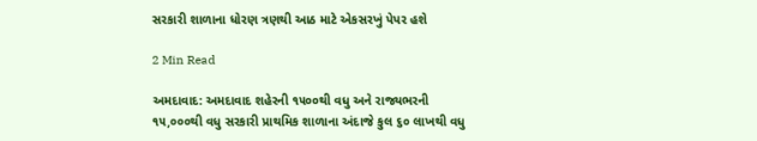સરકારી શાળાના ધોરણ ત્રણથી આઠ માટે એકસરખું પેપર હશે

2 Min Read

અમદાવાદ: અમદાવાદ શહેરની ૧૫૦૦થી વધુ અને રાજ્યભરની ૧૫,૦૦૦થી વધુ સરકારી પ્રાથમિક શાળાના અંદાજે કુલ ૬૦ લાખથી વધુ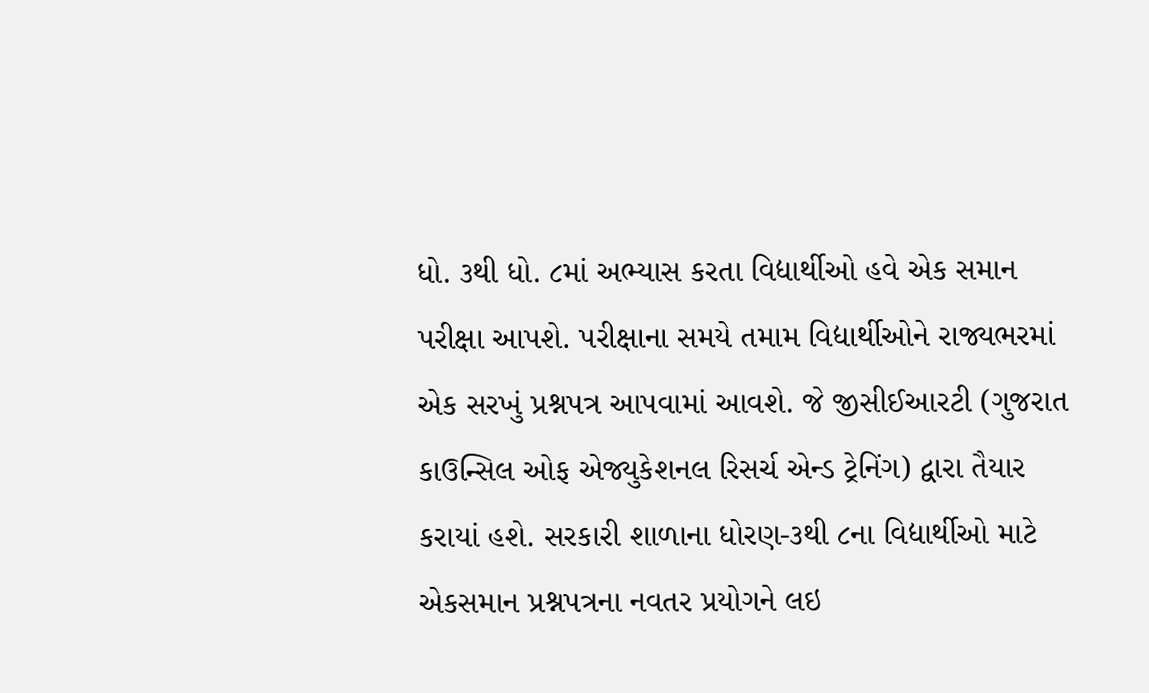ધો. ૩થી ધો. ૮માં અભ્યાસ કરતા વિદ્યાર્થીઓ હવે એક સમાન પરીક્ષા આપશે. પરીક્ષાના સમયે તમામ વિદ્યાર્થીઓને રાજ્યભરમાં એક સરખું પ્રશ્નપત્ર આપવામાં આવશે. જે જીસીઈઆરટી (ગુજરાત કાઉન્સિલ ઓફ એજ્યુકેશનલ રિસર્ચ એન્ડ ટ્રેનિંગ) દ્વારા તૈયાર કરાયાં હશે. સરકારી શાળાના ધોરણ-૩થી ૮ના વિદ્યાર્થીઓ માટે એકસમાન પ્રશ્નપત્રના નવતર પ્રયોગને લઇ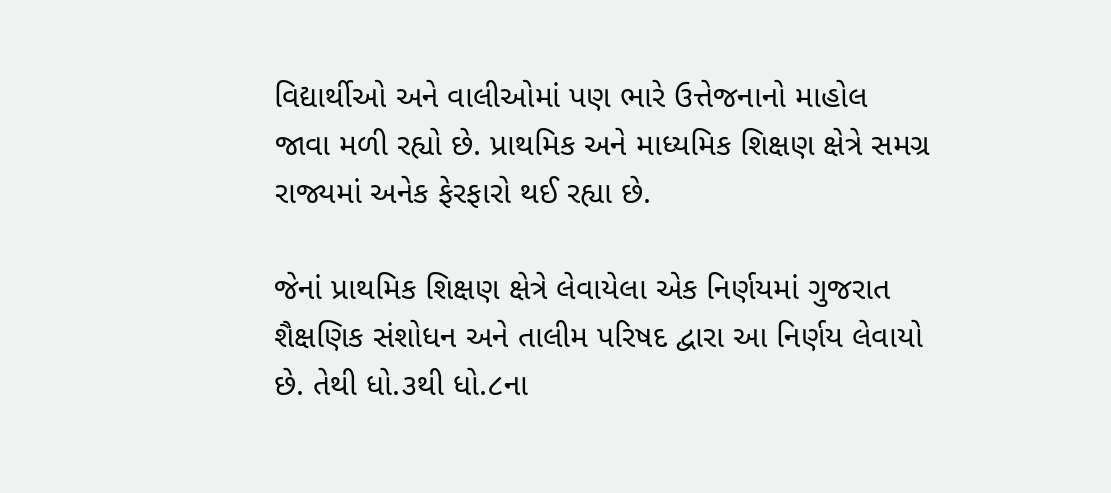વિદ્યાર્થીઓ અને વાલીઓમાં પણ ભારે ઉત્તેજનાનો માહોલ જાવા મળી રહ્યો છે. પ્રાથમિક અને માધ્યમિક શિક્ષણ ક્ષેત્રે સમગ્ર રાજ્યમાં અનેક ફેરફારો થઈ રહ્યા છે.

જેનાં પ્રાથમિક શિક્ષણ ક્ષેત્રે લેવાયેલા એક નિર્ણયમાં ગુજરાત શૈક્ષણિક સંશોધન અને તાલીમ પરિષદ દ્વારા આ નિર્ણય લેવાયો છે. તેથી ધો.૩થી ધો.૮ના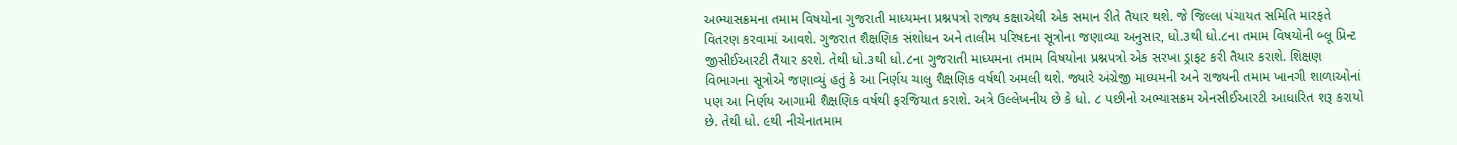અભ્યાસક્રમના તમામ વિષયોના ગુજરાતી માધ્યમના પ્રશ્નપત્રો રાજ્ય કક્ષાએથી એક સમાન રીતે તૈયાર થશે. જે જિલ્લા પંચાયત સમિતિ મારફતે વિતરણ કરવામાં આવશે. ગુજરાત શૈક્ષણિક સંશોધન અને તાલીમ પરિષદના સૂત્રોના જણાવ્યા અનુસાર, ધો.૩થી ધો.૮ના તમામ વિષયોની બ્લૂ પ્રિન્ટ જીસીઈઆરટી તૈયાર કરશે. તેથી ધો.૩થી ધો.૮ના ગુજરાતી માધ્યમના તમામ વિષયોના પ્રશ્નપત્રો એક સરખા ડ્રાફટ કરી તૈયાર કરાશે. શિક્ષણ વિભાગના સૂત્રોએ જણાવ્યું હતું કે આ નિર્ણય ચાલુ શૈક્ષણિક વર્ષથી અમલી થશે. જ્યારે અંગ્રેજી માધ્યમની અને રાજ્યની તમામ ખાનગી શાળાઓનાં પણ આ નિર્ણય આગામી શૈક્ષણિક વર્ષથી ફરજિયાત કરાશે. અત્રે ઉલ્લેખનીય છે કે ધો. ૮ પછીનો અભ્યાસક્રમ એનસીઈઆરટી આધારિત શરૂ કરાયો છે. તેથી ધો. ૯થી નીચેનાતમામ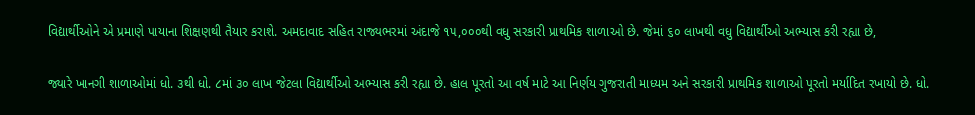વિદ્યાર્થીઓને એ પ્રમાણે પાયાના શિક્ષણથી તૈયાર કરાશે. અમદાવાદ સહિત રાજ્યભરમાં અંદાજે ૧૫,૦૦૦થી વધુ સરકારી પ્રાથમિક શાળાઓ છે. જેમાં ૬૦ લાખથી વધુ વિદ્યાર્થીઓ અભ્યાસ કરી રહ્યા છે,

જ્યારે ખાનગી શાળાઓમાં ધો. ૩થી ધો. ૮માં ૩૦ લાખ જેટલા વિદ્યાર્થીઓ અભ્યાસ કરી રહ્યા છે. હાલ પૂરતો આ વર્ષ માટે આ નિર્ણય ગુજરાતી માધ્યમ અને સરકારી પ્રાથમિક શાળાઓ પૂરતો મર્યાદિત રખાયો છે. ધો.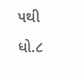૫થી ધો.૮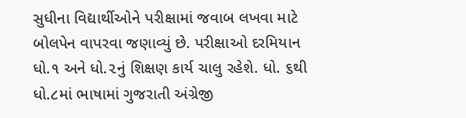સુધીના વિદ્યાર્થીઓને પરીક્ષામાં જવાબ લખવા માટે બોલપેન વાપરવા જણાવ્યું છે. પરીક્ષાઓ દરમિયાન ધો.૧ અને ધો.૨નું શિક્ષણ કાર્ય ચાલુ રહેશે. ધો. ૬થી ધો.૮માં ભાષામાં ગુજરાતી અંગ્રેજી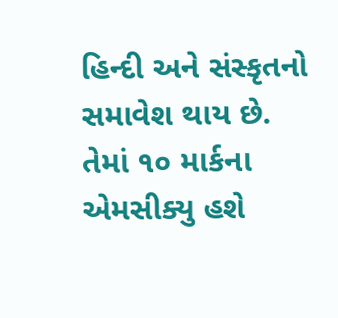હિન્દી અને સંસ્કૃતનો સમાવેશ થાય છે. તેમાં ૧૦ માર્કના એમસીક્યુ હશે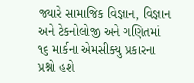જ્યારે સામાજિક વિજ્ઞાન, વિજ્ઞાન અને ટેકનોલોજી અને ગણિતમાં ૧૬ માર્કના એમસીક્યુ પ્રકારના પ્રશ્નો હશે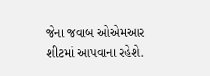જેના જવાબ ઓએમઆર શીટમાં આપવાના રહેશે.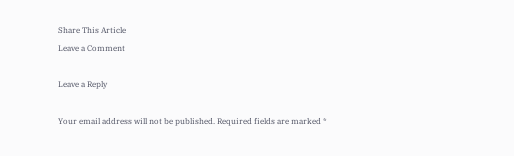Share This Article
Leave a Comment

Leave a Reply

Your email address will not be published. Required fields are marked *